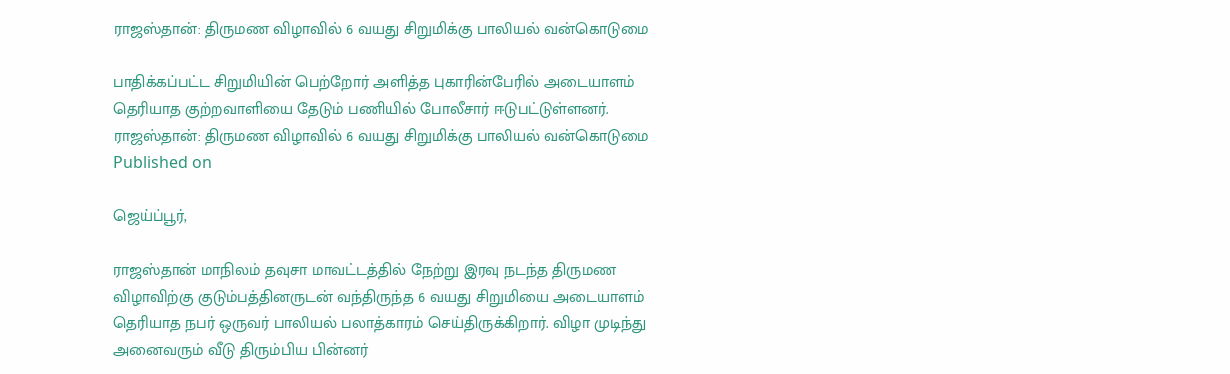ராஜஸ்தான்: திருமண விழாவில் 6 வயது சிறுமிக்கு பாலியல் வன்கொடுமை

பாதிக்கப்பட்ட சிறுமியின் பெற்றோர் அளித்த புகாரின்பேரில் அடையாளம் தெரியாத குற்றவாளியை தேடும் பணியில் போலீசார் ஈடுபட்டுள்ளனர்.
ராஜஸ்தான்: திருமண விழாவில் 6 வயது சிறுமிக்கு பாலியல் வன்கொடுமை
Published on

ஜெய்ப்பூர்,

ராஜஸ்தான் மாநிலம் தவுசா மாவட்டத்தில் நேற்று இரவு நடந்த திருமண விழாவிற்கு குடும்பத்தினருடன் வந்திருந்த 6 வயது சிறுமியை அடையாளம் தெரியாத நபர் ஒருவர் பாலியல் பலாத்காரம் செய்திருக்கிறார். விழா முடிந்து அனைவரும் வீடு திரும்பிய பின்னர்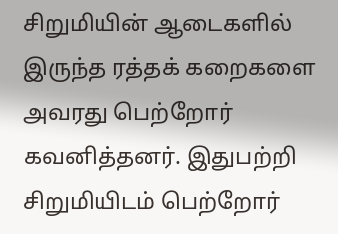சிறுமியின் ஆடைகளில் இருந்த ரத்தக் கறைகளை அவரது பெற்றோர் கவனித்தனர். இதுபற்றி சிறுமியிடம் பெற்றோர்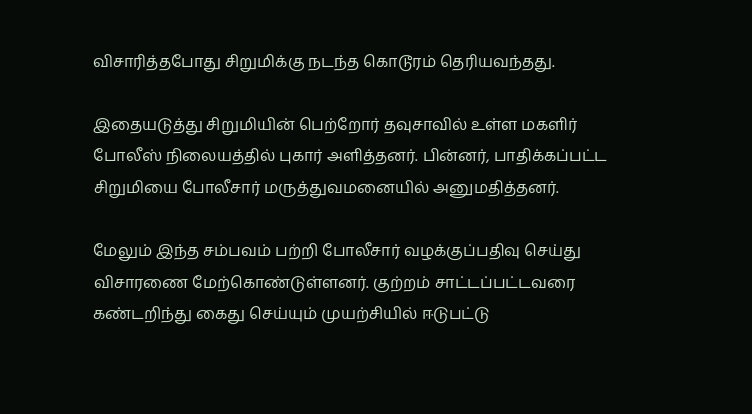விசாரித்தபோது சிறுமிக்கு நடந்த கொடூரம் தெரியவந்தது.

இதையடுத்து சிறுமியின் பெற்றோர் தவுசாவில் உள்ள மகளிர் போலீஸ் நிலையத்தில் புகார் அளித்தனர். பின்னர், பாதிக்கப்பட்ட சிறுமியை போலீசார் மருத்துவமனையில் அனுமதித்தனர்.

மேலும் இந்த சம்பவம் பற்றி போலீசார் வழக்குப்பதிவு செய்து விசாரணை மேற்கொண்டுள்ளனர். குற்றம் சாட்டப்பட்டவரை கண்டறிந்து கைது செய்யும் முயற்சியில் ஈடுபட்டு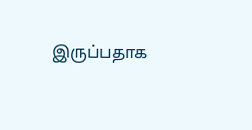இருப்பதாக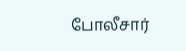போலீசார்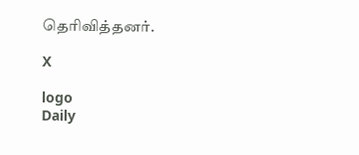தெரிவித்தனர்.

X

logo
Daily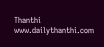Thanthi
www.dailythanthi.com